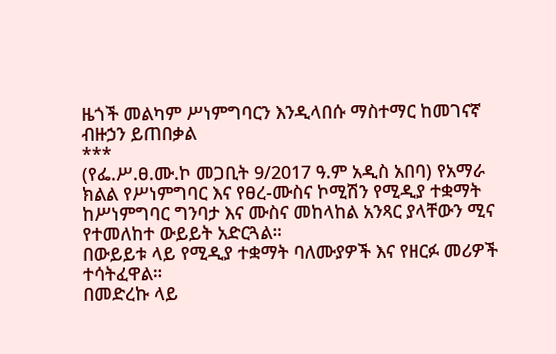ዜጎች መልካም ሥነምግባርን እንዲላበሱ ማስተማር ከመገናኛ ብዙኃን ይጠበቃል
***
(የፌ.ሥ.ፀ.ሙ.ኮ መጋቢት 9/2017 ዓ.ም አዲስ አበባ) የአማራ ክልል የሥነምግባር እና የፀረ-ሙስና ኮሚሽን የሚዲያ ተቋማት ከሥነምግባር ግንባታ እና ሙስና መከላከል አንጻር ያላቸውን ሚና የተመለከተ ውይይት አድርጓል።
በውይይቱ ላይ የሚዲያ ተቋማት ባለሙያዎች እና የዘርፉ መሪዎች ተሳትፈዋል።
በመድረኩ ላይ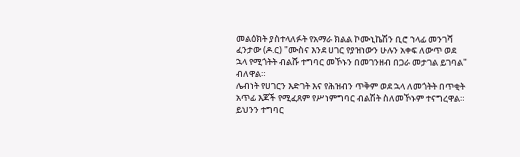መልዕክት ያስተላለፉት የአማራ ክልል ኮሙኒኬሽን ቢሮ ኀላፊ መንገሻ ፈንታው (ዶ.ር) "ሙስና እንደ ሀገር የያዝነውን ሁሉን አቀፍ ለውጥ ወደ ኋላ የሚጎትት ብልሹ ተግባር መኾኑን በመገንዘብ በጋራ መታገል ይገባል" ብለዋል።
ሌብነት የሀገርን እድገት እና የሕዝብን ጥቅም ወደ ኋላ ለመጎትት በጥቂት አጥፊ እጆች የሚፈጸም የሥነምግባር ብልሽት ስለመኾኑም ተናግረዋል። ይህንን ተግባር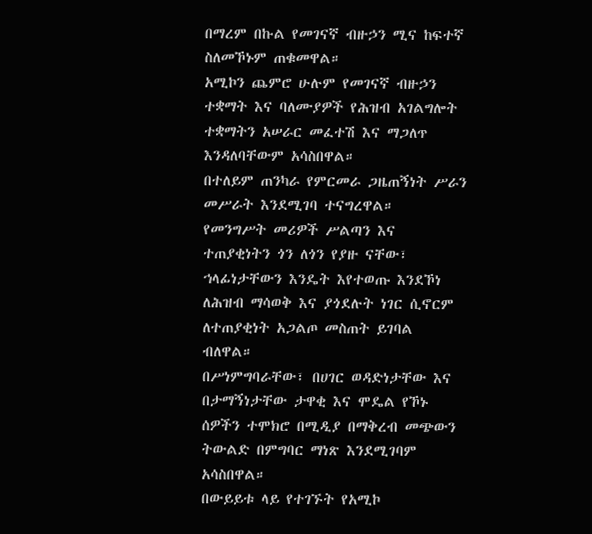በማረም በኩል የመገናኛ ብዙኃን ሚና ከፍተኛ ስለመኾኑም ጠቁመዋል።
አሚኮን ጨምሮ ሁሉም የመገናኛ ብዙኃን ተቋማት እና ባለሙያዎች የሕዝብ አገልግሎት ተቋማትን አሠራር መፈተሽ እና ማጋለጥ እንዳለባቸውም አሳስበዋል።
በተለይም ጠንካራ የምርመራ ጋዜጠኝነት ሥራን መሥራት እንደሚገባ ተናግረዋል።
የመንግሥት መሪዎች ሥልጣን እና ተጠያቂነትን ጎን ለጎን የያዙ ናቸው፣ ኀላፊነታቸውን እንዴት እየተወጡ እንደኾነ ለሕዝብ ማሳወቅ እና ያጎደሉት ነገር ሲኖርም ለተጠያቂነት አጋልጦ መስጠት ይገባል ብለዋል።
በሥነምግባራቸው፣ በሀገር ወዳድነታቸው እና በታማኝነታቸው ታዋቂ እና ሞዴል የኾኑ ሰዎችን ተሞክሮ በሚዲያ በማቅረብ መጭውን ትውልድ በምግባር ማነጽ እንደሚገባም አሳስበዋል።
በውይይቱ ላይ የተገኙት የአሚኮ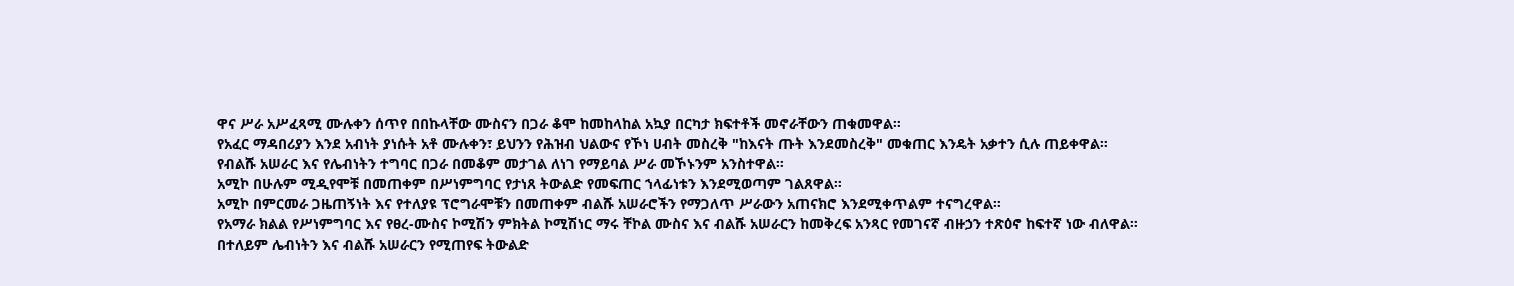ዋና ሥራ አሥፈጻሚ ሙሉቀን ሰጥየ በበኩላቸው ሙስናን በጋራ ቆሞ ከመከላከል አኳያ በርካታ ክፍተቶች መኖራቸውን ጠቁመዋል።
የአፈር ማዳበሪያን እንደ አብነት ያነሱት አቶ ሙሉቀን፣ ይህንን የሕዝብ ህልውና የኾነ ሀብት መስረቅ "ከእናት ጡት እንደመስረቅ" መቁጠር እንዴት አቃተን ሲሉ ጠይቀዋል።
የብልሹ አሠራር እና የሌብነትን ተግባር በጋራ በመቆም መታገል ለነገ የማይባል ሥራ መኾኑንም አንስተዋል።
አሚኮ በሁሉም ሚዲየሞቹ በመጠቀም በሥነምግባር የታነጸ ትውልድ የመፍጠር ኀላፊነቱን እንደሚወጣም ገልጸዋል።
አሚኮ በምርመራ ጋዜጠኝነት እና የተለያዩ ፕሮግራሞቹን በመጠቀም ብልሹ አሠራሮችን የማጋለጥ ሥራውን አጠናክሮ እንደሚቀጥልም ተናግረዋል።
የአማራ ክልል የሥነምግባር እና የፀረ-ሙስና ኮሚሽን ምክትል ኮሚሽነር ማሩ ቸኮል ሙስና እና ብልሹ አሠራርን ከመቅረፍ አንጻር የመገናኛ ብዙኃን ተጽዕኖ ከፍተኛ ነው ብለዋል።
በተለይም ሌብነትን እና ብልሹ አሠራርን የሚጠየፍ ትውልድ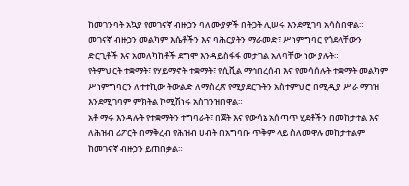ከመገንባት አኳያ የመገናኛ ብዙኃን ባለሙያዎች በትጋት ሊሠሩ እንደሚገባ አሳስበዋል።
መገናኛ ብዙኃን መልካም እሴቶችን እና ባሕርያትን ማራመድ፣ ሥነምግባር የጎደላቸውን ድርጊቶች እና አመለካከቶች ደግሞ እንዳይስፋፋ መታገል አለባቸው ነው ያሉት።
የትምህርት ተቋማት፣ የሃይማኖት ተቋማት፣ የሲቪል ማኅበረሰብ እና የመሳሰሉት ተቋማት መልካም ሥነምግባርን ለተተኪው ትውልድ ለማስረጽ የሚያደርጉትን አስተምህሮ በሚዲያ ሥራ ማገዝ እንደሚገባም ምክትል ኮሚሽነሩ አስገንዝበዋል።
አቶ ማሩ እንዳሉት የተቋማትን ተግባራት፣ በጀት እና የውሳኔ አሰጣጥ ሂደቶችን በመከታተል እና ለሕዝብ ሪፖርት በማቅረብ የሕዝብ ሀብት በአግባቡ ጥቅም ላይ ስለመዋሉ መከታተልም ከመገናኛ ብዙኃን ይጠበቃል።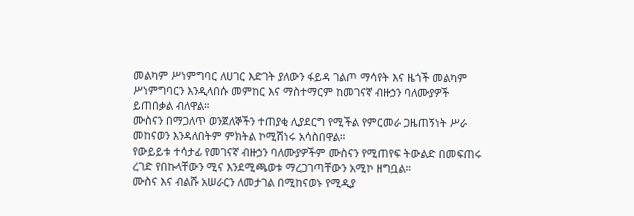መልካም ሥነምግባር ለሀገር እድገት ያለውን ፋይዳ ገልጦ ማሳየት እና ዜጎች መልካም ሥነምግባርን እንዲላበሱ መምከር እና ማስተማርም ከመገናኛ ብዙኃን ባለሙያዎች ይጠበቃል ብለዋል።
ሙስናን በማጋለጥ ወንጀለኞችን ተጠያቂ ሊያደርግ የሚችል የምርመራ ጋዜጠኝነት ሥራ መከናወን እንዳለበትም ምክትል ኮሚሽነሩ አሳስበዋል።
የውይይቱ ተሳታፊ የመገናኛ ብዙኃን ባለሙያዎችም ሙስናን የሚጠየፍ ትውልድ በመፍጠሩ ረገድ የበኩላቸውን ሚና እንደሚጫወቱ ማረጋገጣቸውን አሚኮ ዘግቧል።
ሙስና እና ብልሹ አሠራርን ለመታገል በሚከናወኑ የሚዲያ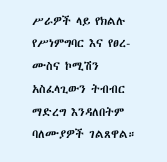ሥራዎች ላይ የክልሉ የሥነምግባር እና የፀረ-ሙስና ኮሚሽን አስፈላጊውን ትብብር ማድረግ እንዳለበትም ባለሙያዎች ገልጸዋል።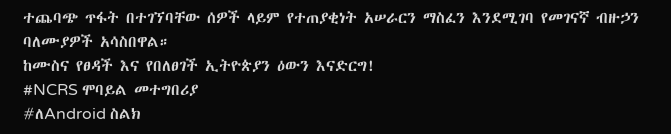ተጨባጭ ጥፋት በተገኘባቸው ሰዎች ላይም የተጠያቂነት አሠራርን ማስፈን እንደሚገባ የመገናኛ ብዙኃን ባለሙያዎች አሳስበዋል።
ከሙስና የፀዳች እና የበለፀገች ኢትዮጵያን ዕውን እናድርግ!
#NCRS ሞባይል መተግበሪያ
#ለAndroid ስልክ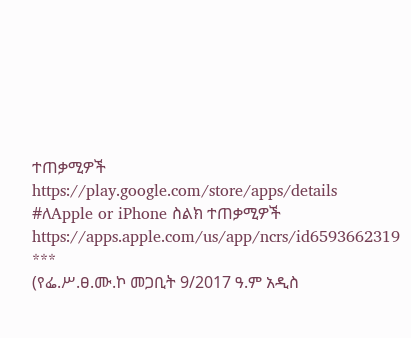ተጠቃሚዎች
https://play.google.com/store/apps/details
#ለApple or iPhone ስልክ ተጠቃሚዎች
https://apps.apple.com/us/app/ncrs/id6593662319
***
(የፌ.ሥ.ፀ.ሙ.ኮ መጋቢት 9/2017 ዓ.ም አዲስ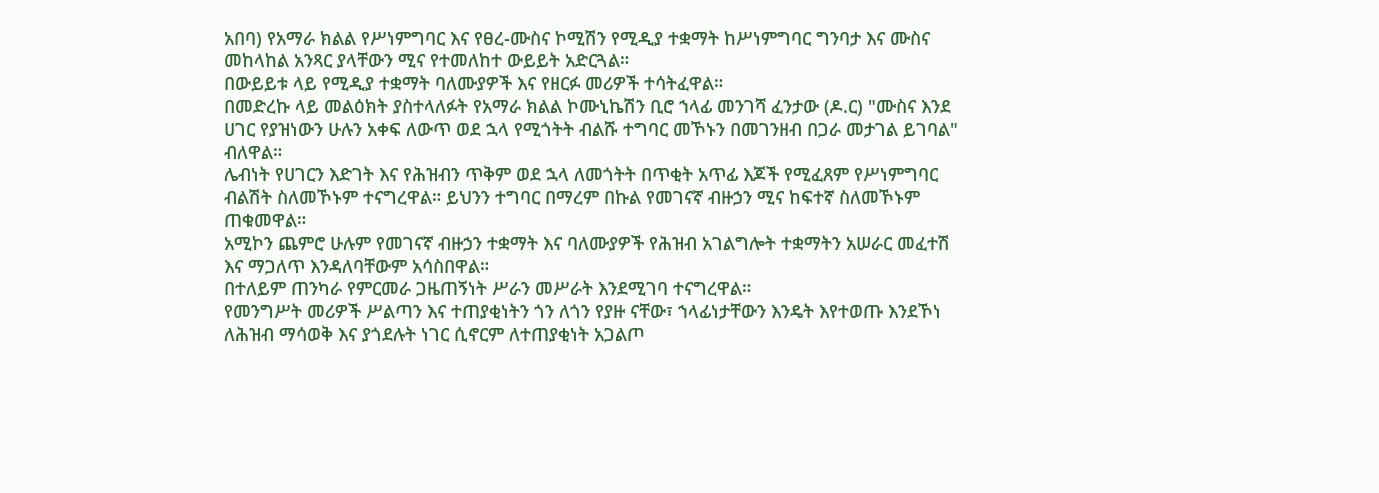አበባ) የአማራ ክልል የሥነምግባር እና የፀረ-ሙስና ኮሚሽን የሚዲያ ተቋማት ከሥነምግባር ግንባታ እና ሙስና መከላከል አንጻር ያላቸውን ሚና የተመለከተ ውይይት አድርጓል።
በውይይቱ ላይ የሚዲያ ተቋማት ባለሙያዎች እና የዘርፉ መሪዎች ተሳትፈዋል።
በመድረኩ ላይ መልዕክት ያስተላለፉት የአማራ ክልል ኮሙኒኬሽን ቢሮ ኀላፊ መንገሻ ፈንታው (ዶ.ር) "ሙስና እንደ ሀገር የያዝነውን ሁሉን አቀፍ ለውጥ ወደ ኋላ የሚጎትት ብልሹ ተግባር መኾኑን በመገንዘብ በጋራ መታገል ይገባል" ብለዋል።
ሌብነት የሀገርን እድገት እና የሕዝብን ጥቅም ወደ ኋላ ለመጎትት በጥቂት አጥፊ እጆች የሚፈጸም የሥነምግባር ብልሽት ስለመኾኑም ተናግረዋል። ይህንን ተግባር በማረም በኩል የመገናኛ ብዙኃን ሚና ከፍተኛ ስለመኾኑም ጠቁመዋል።
አሚኮን ጨምሮ ሁሉም የመገናኛ ብዙኃን ተቋማት እና ባለሙያዎች የሕዝብ አገልግሎት ተቋማትን አሠራር መፈተሽ እና ማጋለጥ እንዳለባቸውም አሳስበዋል።
በተለይም ጠንካራ የምርመራ ጋዜጠኝነት ሥራን መሥራት እንደሚገባ ተናግረዋል።
የመንግሥት መሪዎች ሥልጣን እና ተጠያቂነትን ጎን ለጎን የያዙ ናቸው፣ ኀላፊነታቸውን እንዴት እየተወጡ እንደኾነ ለሕዝብ ማሳወቅ እና ያጎደሉት ነገር ሲኖርም ለተጠያቂነት አጋልጦ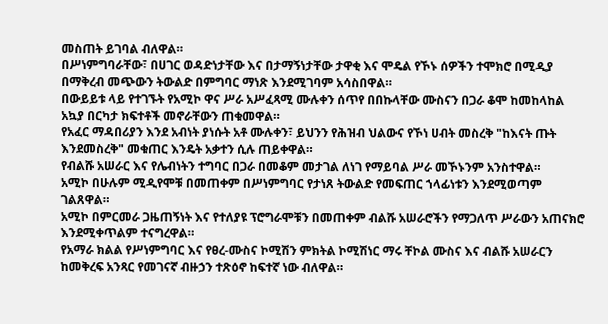መስጠት ይገባል ብለዋል።
በሥነምግባራቸው፣ በሀገር ወዳድነታቸው እና በታማኝነታቸው ታዋቂ እና ሞዴል የኾኑ ሰዎችን ተሞክሮ በሚዲያ በማቅረብ መጭውን ትውልድ በምግባር ማነጽ እንደሚገባም አሳስበዋል።
በውይይቱ ላይ የተገኙት የአሚኮ ዋና ሥራ አሥፈጻሚ ሙሉቀን ሰጥየ በበኩላቸው ሙስናን በጋራ ቆሞ ከመከላከል አኳያ በርካታ ክፍተቶች መኖራቸውን ጠቁመዋል።
የአፈር ማዳበሪያን እንደ አብነት ያነሱት አቶ ሙሉቀን፣ ይህንን የሕዝብ ህልውና የኾነ ሀብት መስረቅ "ከእናት ጡት እንደመስረቅ" መቁጠር እንዴት አቃተን ሲሉ ጠይቀዋል።
የብልሹ አሠራር እና የሌብነትን ተግባር በጋራ በመቆም መታገል ለነገ የማይባል ሥራ መኾኑንም አንስተዋል።
አሚኮ በሁሉም ሚዲየሞቹ በመጠቀም በሥነምግባር የታነጸ ትውልድ የመፍጠር ኀላፊነቱን እንደሚወጣም ገልጸዋል።
አሚኮ በምርመራ ጋዜጠኝነት እና የተለያዩ ፕሮግራሞቹን በመጠቀም ብልሹ አሠራሮችን የማጋለጥ ሥራውን አጠናክሮ እንደሚቀጥልም ተናግረዋል።
የአማራ ክልል የሥነምግባር እና የፀረ-ሙስና ኮሚሽን ምክትል ኮሚሽነር ማሩ ቸኮል ሙስና እና ብልሹ አሠራርን ከመቅረፍ አንጻር የመገናኛ ብዙኃን ተጽዕኖ ከፍተኛ ነው ብለዋል።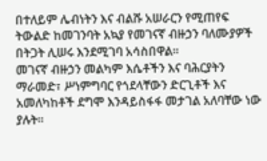በተለይም ሌብነትን እና ብልሹ አሠራርን የሚጠየፍ ትውልድ ከመገንባት አኳያ የመገናኛ ብዙኃን ባለሙያዎች በትጋት ሊሠሩ እንደሚገባ አሳስበዋል።
መገናኛ ብዙኃን መልካም እሴቶችን እና ባሕርያትን ማራመድ፣ ሥነምግባር የጎደላቸውን ድርጊቶች እና አመለካከቶች ደግሞ እንዳይስፋፋ መታገል አለባቸው ነው ያሉት።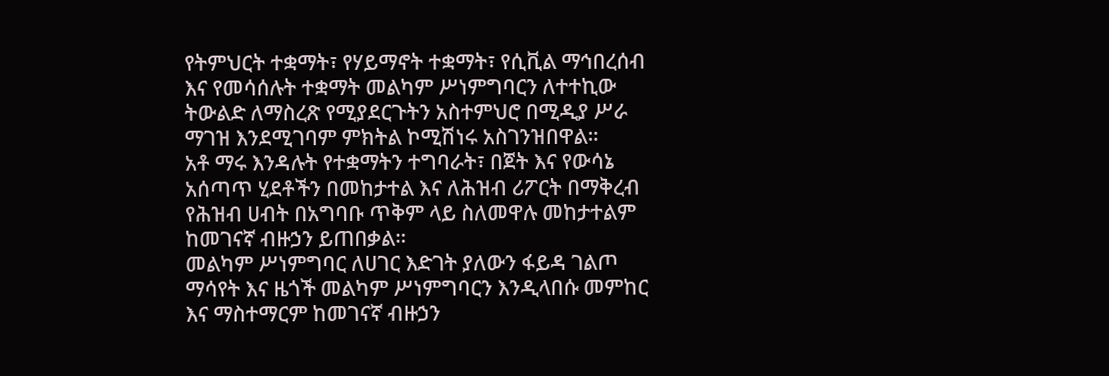የትምህርት ተቋማት፣ የሃይማኖት ተቋማት፣ የሲቪል ማኅበረሰብ እና የመሳሰሉት ተቋማት መልካም ሥነምግባርን ለተተኪው ትውልድ ለማስረጽ የሚያደርጉትን አስተምህሮ በሚዲያ ሥራ ማገዝ እንደሚገባም ምክትል ኮሚሽነሩ አስገንዝበዋል።
አቶ ማሩ እንዳሉት የተቋማትን ተግባራት፣ በጀት እና የውሳኔ አሰጣጥ ሂደቶችን በመከታተል እና ለሕዝብ ሪፖርት በማቅረብ የሕዝብ ሀብት በአግባቡ ጥቅም ላይ ስለመዋሉ መከታተልም ከመገናኛ ብዙኃን ይጠበቃል።
መልካም ሥነምግባር ለሀገር እድገት ያለውን ፋይዳ ገልጦ ማሳየት እና ዜጎች መልካም ሥነምግባርን እንዲላበሱ መምከር እና ማስተማርም ከመገናኛ ብዙኃን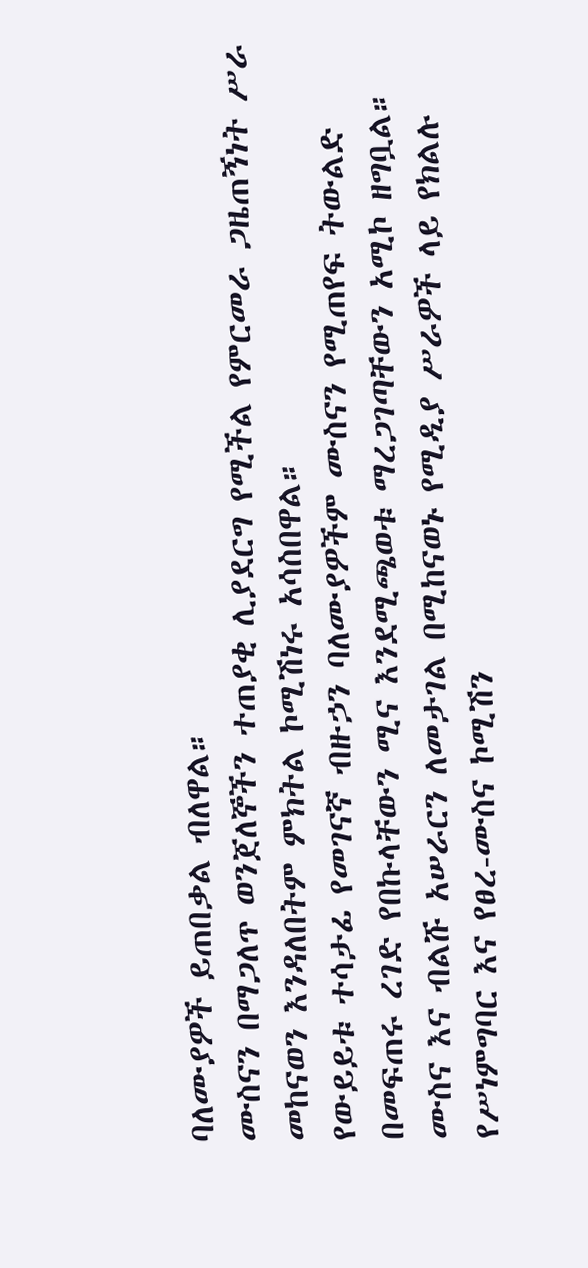ባለሙያዎች ይጠበቃል ብለዋል።
ሙስናን በማጋለጥ ወንጀለኞችን ተጠያቂ ሊያደርግ የሚችል የምርመራ ጋዜጠኝነት ሥራ መከናወን እንዳለበትም ምክትል ኮሚሽነሩ አሳስበዋል።
የውይይቱ ተሳታፊ የመገናኛ ብዙኃን ባለሙያዎችም ሙስናን የሚጠየፍ ትውልድ በመፍጠሩ ረገድ የበኩላቸውን ሚና እንደሚጫወቱ ማረጋገጣቸውን አሚኮ ዘግቧል።
ሙስና እና ብልሹ አሠራርን ለመታገል በሚከናወኑ የሚዲያ ሥራዎች ላይ የክልሉ የሥነምግባር እና የፀረ-ሙስና ኮሚሽን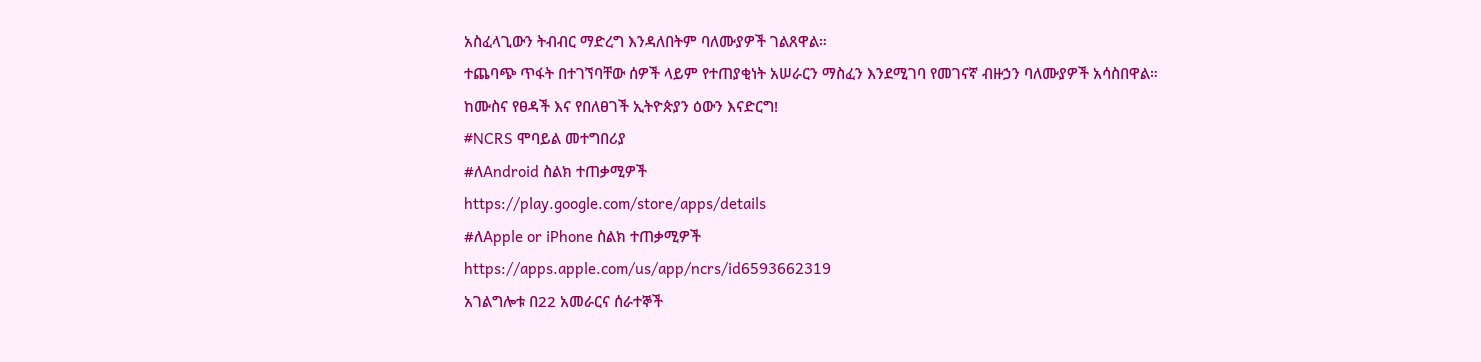አስፈላጊውን ትብብር ማድረግ እንዳለበትም ባለሙያዎች ገልጸዋል።
ተጨባጭ ጥፋት በተገኘባቸው ሰዎች ላይም የተጠያቂነት አሠራርን ማስፈን እንደሚገባ የመገናኛ ብዙኃን ባለሙያዎች አሳስበዋል።
ከሙስና የፀዳች እና የበለፀገች ኢትዮጵያን ዕውን እናድርግ!
#NCRS ሞባይል መተግበሪያ
#ለAndroid ስልክ ተጠቃሚዎች
https://play.google.com/store/apps/details
#ለApple or iPhone ስልክ ተጠቃሚዎች
https://apps.apple.com/us/app/ncrs/id6593662319
አገልግሎቱ በ22 አመራርና ሰራተኞች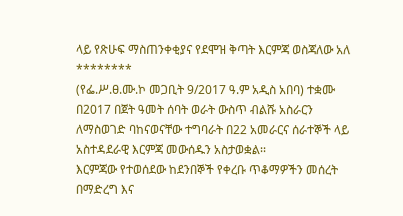ላይ የጽሁፍ ማስጠንቀቂያና የደሞዝ ቅጣት እርምጃ ወስጃለው አለ
********
(የፌ.ሥ.ፀ.ሙ.ኮ መጋቢት 9/2017 ዓ.ም አዲስ አበባ) ተቋሙ በ2017 በጀት ዓመት ሰባት ወራት ውስጥ ብልሹ አስራርን ለማስወገድ ባከናወናቸው ተግባራት በ22 አመራርና ሰራተኞች ላይ አስተዳደራዊ እርምጃ መውሰዱን አስታወቋል፡፡
እርምጃው የተወሰደው ከደንበኞች የቀረቡ ጥቆማዎችን መሰረት በማድረግ እና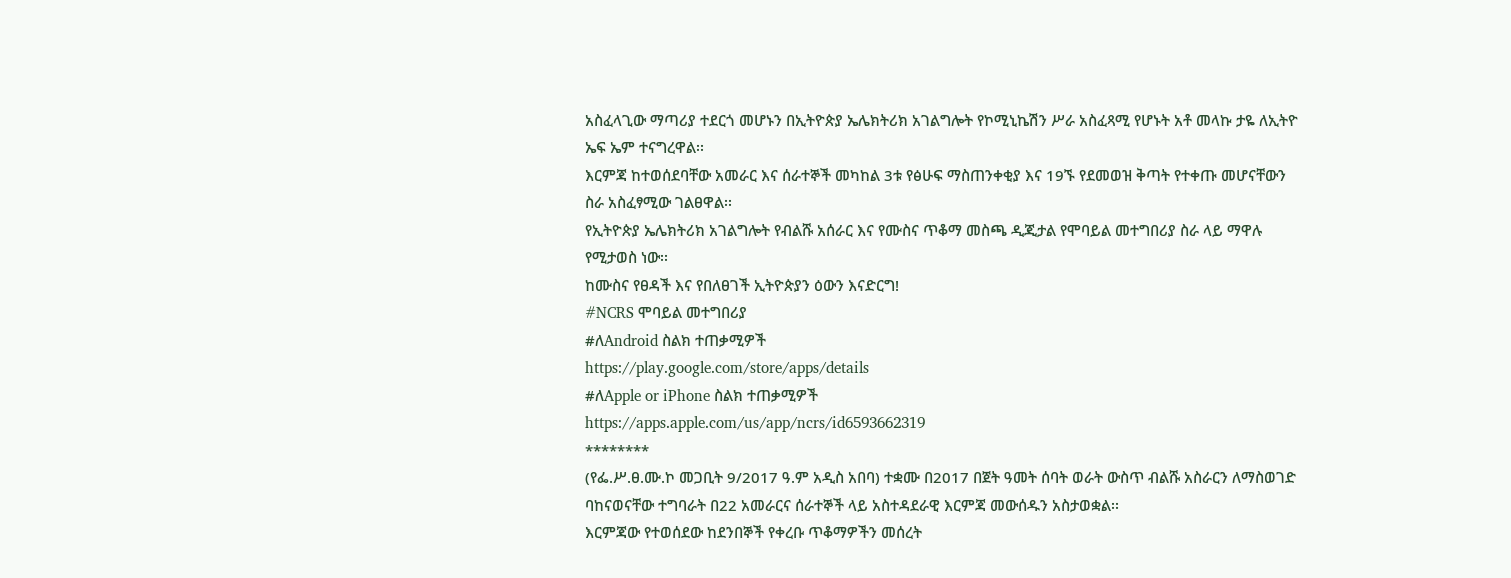አስፈላጊው ማጣሪያ ተደርጎ መሆኑን በኢትዮጵያ ኤሌክትሪክ አገልግሎት የኮሚኒኬሽን ሥራ አስፈጻሚ የሆኑት አቶ መላኩ ታዬ ለኢትዮ ኤፍ ኤም ተናግረዋል፡፡
እርምጃ ከተወሰደባቸው አመራር እና ሰራተኞች መካከል 3ቱ የፅሁፍ ማስጠንቀቂያ እና 19ኙ የደመወዝ ቅጣት የተቀጡ መሆናቸውን ስራ አስፈፃሚው ገልፀዋል፡፡
የኢትዮጵያ ኤሌክትሪክ አገልግሎት የብልሹ አሰራር እና የሙስና ጥቆማ መስጫ ዲጂታል የሞባይል መተግበሪያ ስራ ላይ ማዋሉ የሚታወስ ነው፡፡
ከሙስና የፀዳች እና የበለፀገች ኢትዮጵያን ዕውን እናድርግ!
#NCRS ሞባይል መተግበሪያ
#ለAndroid ስልክ ተጠቃሚዎች
https://play.google.com/store/apps/details
#ለApple or iPhone ስልክ ተጠቃሚዎች
https://apps.apple.com/us/app/ncrs/id6593662319
********
(የፌ.ሥ.ፀ.ሙ.ኮ መጋቢት 9/2017 ዓ.ም አዲስ አበባ) ተቋሙ በ2017 በጀት ዓመት ሰባት ወራት ውስጥ ብልሹ አስራርን ለማስወገድ ባከናወናቸው ተግባራት በ22 አመራርና ሰራተኞች ላይ አስተዳደራዊ እርምጃ መውሰዱን አስታወቋል፡፡
እርምጃው የተወሰደው ከደንበኞች የቀረቡ ጥቆማዎችን መሰረት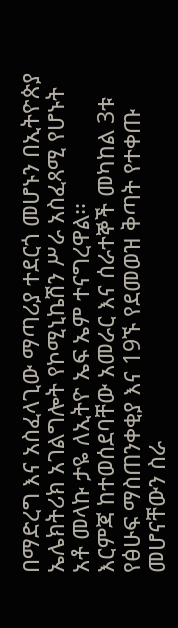በማድረግ እና አስፈላጊው ማጣሪያ ተደርጎ መሆኑን በኢትዮጵያ ኤሌክትሪክ አገልግሎት የኮሚኒኬሽን ሥራ አስፈጻሚ የሆኑት አቶ መላኩ ታዬ ለኢትዮ ኤፍ ኤም ተናግረዋል፡፡
እርምጃ ከተወሰደባቸው አመራር እና ሰራተኞች መካከል 3ቱ የፅሁፍ ማስጠንቀቂያ እና 19ኙ የደመወዝ ቅጣት የተቀጡ መሆናቸውን ስራ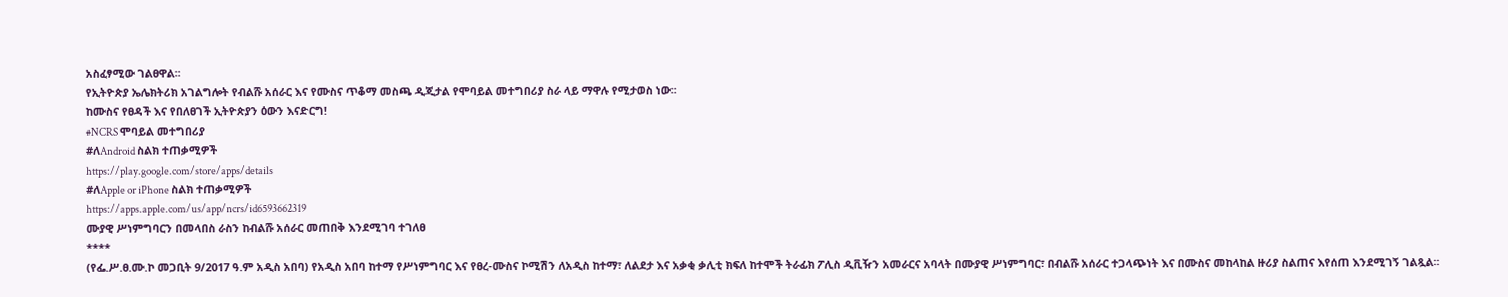አስፈፃሚው ገልፀዋል፡፡
የኢትዮጵያ ኤሌክትሪክ አገልግሎት የብልሹ አሰራር እና የሙስና ጥቆማ መስጫ ዲጂታል የሞባይል መተግበሪያ ስራ ላይ ማዋሉ የሚታወስ ነው፡፡
ከሙስና የፀዳች እና የበለፀገች ኢትዮጵያን ዕውን እናድርግ!
#NCRS ሞባይል መተግበሪያ
#ለAndroid ስልክ ተጠቃሚዎች
https://play.google.com/store/apps/details
#ለApple or iPhone ስልክ ተጠቃሚዎች
https://apps.apple.com/us/app/ncrs/id6593662319
ሙያዊ ሥነምግባርን በመላበስ ራስን ከብልሹ አሰራር መጠበቅ እንደሚገባ ተገለፀ
****
(የፌ.ሥ.ፀ.ሙ.ኮ መጋቢት 9/2017 ዓ.ም አዲስ አበባ) የአዲስ አበባ ከተማ የሥነምግባር እና የፀረ-ሙስና ኮሚሽን ለአዲስ ከተማ፣ ለልደታ እና አቃቂ ቃሊቲ ክፍለ ከተሞች ትራፊክ ፖሊስ ዲቪዥን አመራርና አባላት በሙያዊ ሥነምግባር፣ በብልሹ አሰራር ተጋላጭነት እና በሙስና መከላከል ዙሪያ ስልጠና እየሰጠ እንደሚገኝ ገልጿል፡፡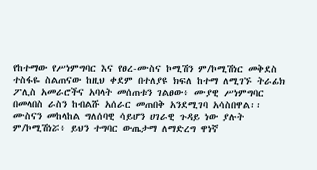የከተማው የሥነምግባር እና የፀረ-ሙስና ኮሚሽን ም/ኮሚሽነር መቅደስ ተስፋዬ ስልጠናው ከዚህ ቀደም በተለያዩ ክፍለ ከተማ ለሚገኙ ትራፊክ ፖሊስ አመራሮችና አባላት መሰጠቱን ገልፀው፥ ሙያዊ ሥነምግባር በመላበስ ራስን ከብልሹ አሰራር መጠበቅ አንደሚገባ አሳስበዋል፡፡
ሙስናን መከላከል ግለሰባዊ ሳይሆን ሀገራዊ ጉዳይ ነው ያሉት ም/ኮሚሽነሯ፥ ይህን ተግባር ውጤታማ ለማድረግ ዋነኛ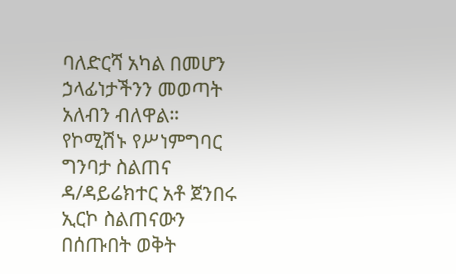ባለድርሻ አካል በመሆን ኃላፊነታችንን መወጣት አለብን ብለዋል።
የኮሚሽኑ የሥነምግባር ግንባታ ስልጠና ዳ/ዳይሬክተር አቶ ጀንበሩ ኢርኮ ስልጠናውን በሰጡበት ወቅት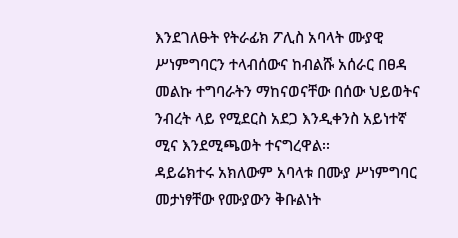እንደገለፁት የትራፊክ ፖሊስ አባላት ሙያዊ ሥነምግባርን ተላብሰውና ከብልሹ አሰራር በፀዳ መልኩ ተግባራትን ማከናወናቸው በሰው ህይወትና ንብረት ላይ የሚደርስ አደጋ እንዲቀንስ አይነተኛ ሚና እንደሚጫወት ተናግረዋል፡፡
ዳይሬክተሩ አክለውም አባላቱ በሙያ ሥነምግባር መታነፃቸው የሙያውን ቅቡልነት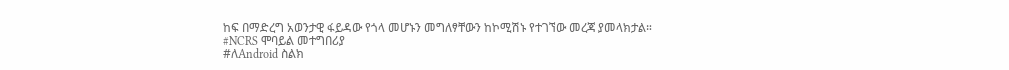ከፍ በማድረግ አወንታዊ ፋይዳው የጎላ መሆኑን መግለፃቸውን ከኮሚሽኑ የተገኘው መረጃ ያመላክታል።
#NCRS ሞባይል መተግበሪያ
#ለAndroid ስልክ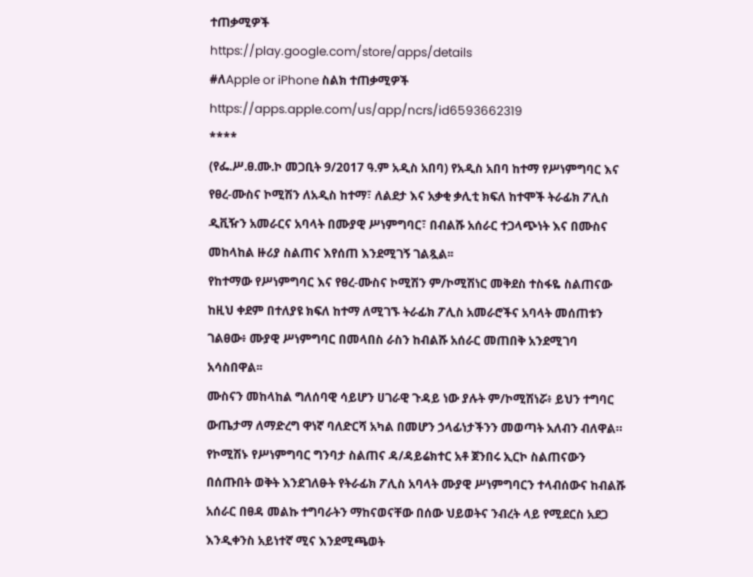ተጠቃሚዎች
https://play.google.com/store/apps/details
#ለApple or iPhone ስልክ ተጠቃሚዎች
https://apps.apple.com/us/app/ncrs/id6593662319
****
(የፌ.ሥ.ፀ.ሙ.ኮ መጋቢት 9/2017 ዓ.ም አዲስ አበባ) የአዲስ አበባ ከተማ የሥነምግባር እና የፀረ-ሙስና ኮሚሽን ለአዲስ ከተማ፣ ለልደታ እና አቃቂ ቃሊቲ ክፍለ ከተሞች ትራፊክ ፖሊስ ዲቪዥን አመራርና አባላት በሙያዊ ሥነምግባር፣ በብልሹ አሰራር ተጋላጭነት እና በሙስና መከላከል ዙሪያ ስልጠና እየሰጠ እንደሚገኝ ገልጿል፡፡
የከተማው የሥነምግባር እና የፀረ-ሙስና ኮሚሽን ም/ኮሚሽነር መቅደስ ተስፋዬ ስልጠናው ከዚህ ቀደም በተለያዩ ክፍለ ከተማ ለሚገኙ ትራፊክ ፖሊስ አመራሮችና አባላት መሰጠቱን ገልፀው፥ ሙያዊ ሥነምግባር በመላበስ ራስን ከብልሹ አሰራር መጠበቅ አንደሚገባ አሳስበዋል፡፡
ሙስናን መከላከል ግለሰባዊ ሳይሆን ሀገራዊ ጉዳይ ነው ያሉት ም/ኮሚሽነሯ፥ ይህን ተግባር ውጤታማ ለማድረግ ዋነኛ ባለድርሻ አካል በመሆን ኃላፊነታችንን መወጣት አለብን ብለዋል።
የኮሚሽኑ የሥነምግባር ግንባታ ስልጠና ዳ/ዳይሬክተር አቶ ጀንበሩ ኢርኮ ስልጠናውን በሰጡበት ወቅት እንደገለፁት የትራፊክ ፖሊስ አባላት ሙያዊ ሥነምግባርን ተላብሰውና ከብልሹ አሰራር በፀዳ መልኩ ተግባራትን ማከናወናቸው በሰው ህይወትና ንብረት ላይ የሚደርስ አደጋ እንዲቀንስ አይነተኛ ሚና እንደሚጫወት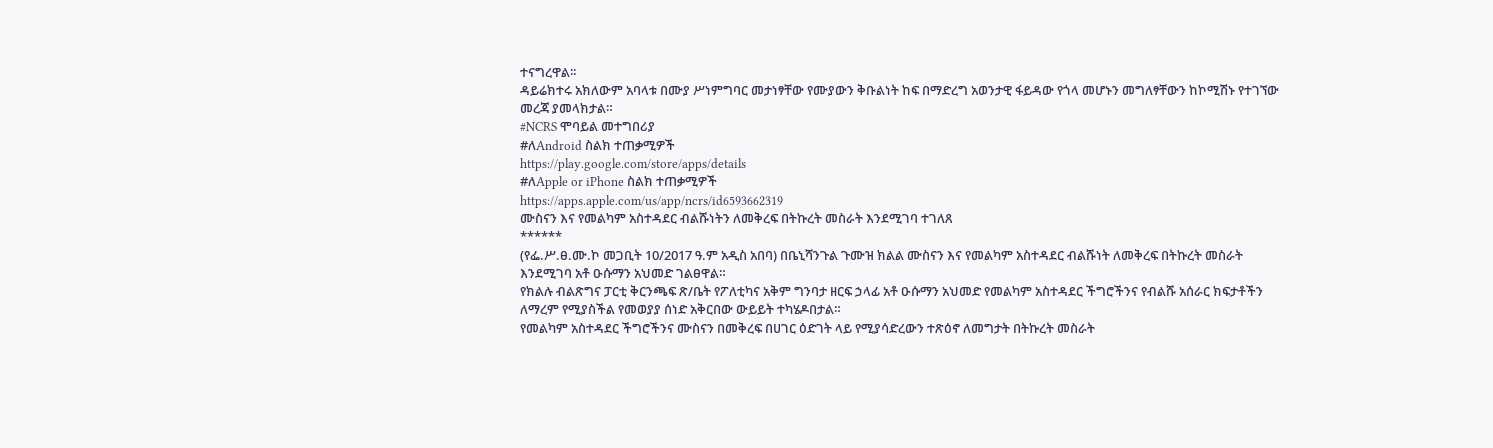ተናግረዋል፡፡
ዳይሬክተሩ አክለውም አባላቱ በሙያ ሥነምግባር መታነፃቸው የሙያውን ቅቡልነት ከፍ በማድረግ አወንታዊ ፋይዳው የጎላ መሆኑን መግለፃቸውን ከኮሚሽኑ የተገኘው መረጃ ያመላክታል።
#NCRS ሞባይል መተግበሪያ
#ለAndroid ስልክ ተጠቃሚዎች
https://play.google.com/store/apps/details
#ለApple or iPhone ስልክ ተጠቃሚዎች
https://apps.apple.com/us/app/ncrs/id6593662319
ሙስናን እና የመልካም አስተዳደር ብልሹነትን ለመቅረፍ በትኩረት መስራት እንደሚገባ ተገለጸ
******
(የፌ.ሥ.ፀ.ሙ.ኮ መጋቢት 10/2017 ዓ.ም አዲስ አበባ) በቤኒሻንጉል ጉሙዝ ክልል ሙስናን እና የመልካም አስተዳደር ብልሹነት ለመቅረፍ በትኩረት መስራት እንደሚገባ አቶ ዑሱማን አህመድ ገልፀዋል።
የክልሉ ብልጽግና ፓርቲ ቅርንጫፍ ጽ/ቤት የፖለቲካና አቅም ግንባታ ዘርፍ ኃላፊ አቶ ዑሱማን አህመድ የመልካም አስተዳደር ችግሮችንና የብልሹ አሰራር ክፍታቶችን ለማረም የሚያስችል የመወያያ ሰነድ አቅርበው ውይይት ተካሄዶበታል።
የመልካም አስተዳደር ችግሮችንና ሙስናን በመቅረፍ በሀገር ዕድገት ላይ የሚያሳድረውን ተጽዕኖ ለመግታት በትኩረት መስራት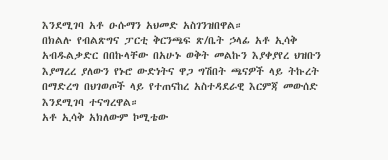እንደሚገባ አቶ ዑሱማን አህመድ አስገንዝበዋል።
በክልሉ የብልጽግና ፓርቲ ቅርንጫፍ ጽ/ቤት ኃላፊ አቶ ኢሳቅ አብዱልቃድር በበኩላቸው በአሁኑ ወቅት መልኩን እያቀያየረ ህዝቡን እያማረረ ያለውን የኑሮ ውድነትና ዋጋ ግሽበት ጫናዎች ላይ ትኩረት በማድረግ በህገወጦች ላይ የተጠናከረ አስተዳደራዊ እርምጃ መውሰድ እንደሚገባ ተናግረዋል።
አቶ ኢሳቅ አክለውም ኮሚቴው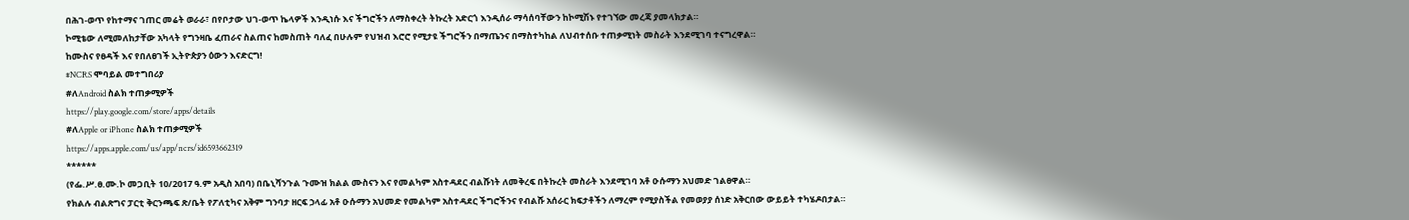በሕገ-ወጥ የከተማና ገጠር መሬት ወራራ፣ በየቦታው ህገ-ወጥ ኬላዎች እንዲነሱ እና ችግሮችን ለማስቀረት ትኩረት አድርጎ እንዲሰራ ማሳሰባቸውን ከኮሚሽኑ የተገኘው መረጃ ያመላክታል።
ኮሚቴው ለሚመለከታቸው አካላት የግንዛቤ ፈጠራና ስልጠና ከመስጠት ባለፈ በሁሉም የህዝብ እሮሮ የሚታዩ ችግሮችን በማጤንና በማስተካከል ለህብተሰቡ ተጠቃሚነት መስራት እንደሚገባ ተናግረዋል።
ከሙስና የፀዳች እና የበለፀገች ኢትዮጵያን ዕውን እናድርግ!
#NCRS ሞባይል መተግበሪያ
#ለAndroid ስልክ ተጠቃሚዎች
https://play.google.com/store/apps/details
#ለApple or iPhone ስልክ ተጠቃሚዎች
https://apps.apple.com/us/app/ncrs/id6593662319
******
(የፌ.ሥ.ፀ.ሙ.ኮ መጋቢት 10/2017 ዓ.ም አዲስ አበባ) በቤኒሻንጉል ጉሙዝ ክልል ሙስናን እና የመልካም አስተዳደር ብልሹነት ለመቅረፍ በትኩረት መስራት እንደሚገባ አቶ ዑሱማን አህመድ ገልፀዋል።
የክልሉ ብልጽግና ፓርቲ ቅርንጫፍ ጽ/ቤት የፖለቲካና አቅም ግንባታ ዘርፍ ኃላፊ አቶ ዑሱማን አህመድ የመልካም አስተዳደር ችግሮችንና የብልሹ አሰራር ክፍታቶችን ለማረም የሚያስችል የመወያያ ሰነድ አቅርበው ውይይት ተካሄዶበታል።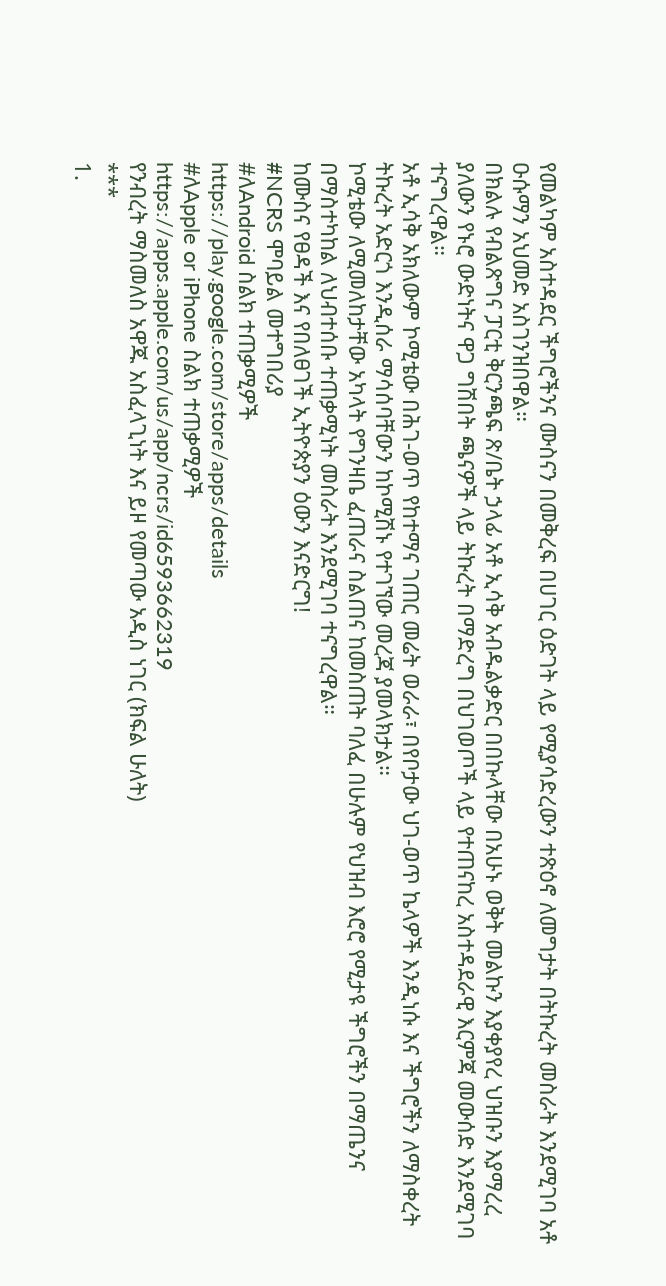የመልካም አስተዳደር ችግሮችንና ሙስናን በመቅረፍ በሀገር ዕድገት ላይ የሚያሳድረውን ተጽዕኖ ለመግታት በትኩረት መስራት እንደሚገባ አቶ ዑሱማን አህመድ አስገንዝበዋል።
በክልሉ የብልጽግና ፓርቲ ቅርንጫፍ ጽ/ቤት ኃላፊ አቶ ኢሳቅ አብዱልቃድር በበኩላቸው በአሁኑ ወቅት መልኩን እያቀያየረ ህዝቡን እያማረረ ያለውን የኑሮ ውድነትና ዋጋ ግሽበት ጫናዎች ላይ ትኩረት በማድረግ በህገወጦች ላይ የተጠናከረ አስተዳደራዊ እርምጃ መውሰድ እንደሚገባ ተናግረዋል።
አቶ ኢሳቅ አክለውም ኮሚቴው በሕገ-ወጥ የከተማና ገጠር መሬት ወራራ፣ በየቦታው ህገ-ወጥ ኬላዎች እንዲነሱ እና ችግሮችን ለማስቀረት ትኩረት አድርጎ እንዲሰራ ማሳሰባቸውን ከኮሚሽኑ የተገኘው መረጃ ያመላክታል።
ኮሚቴው ለሚመለከታቸው አካላት የግንዛቤ ፈጠራና ስልጠና ከመስጠት ባለፈ በሁሉም የህዝብ እሮሮ የሚታዩ ችግሮችን በማጤንና በማስተካከል ለህብተሰቡ ተጠቃሚነት መስራት እንደሚገባ ተናግረዋል።
ከሙስና የፀዳች እና የበለፀገች ኢትዮጵያን ዕውን እናድርግ!
#NCRS ሞባይል መተግበሪያ
#ለAndroid ስልክ ተጠቃሚዎች
https://play.google.com/store/apps/details
#ለApple or iPhone ስልክ ተጠቃሚዎች
https://apps.apple.com/us/app/ncrs/id6593662319
የንብረት ማስመለስ አዋጁ አስፈላጊነት እና ይዞ የመጣው አዲስ ነገር (ክፍል ሁለት)
***
1.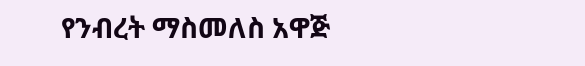የንብረት ማስመለስ አዋጅ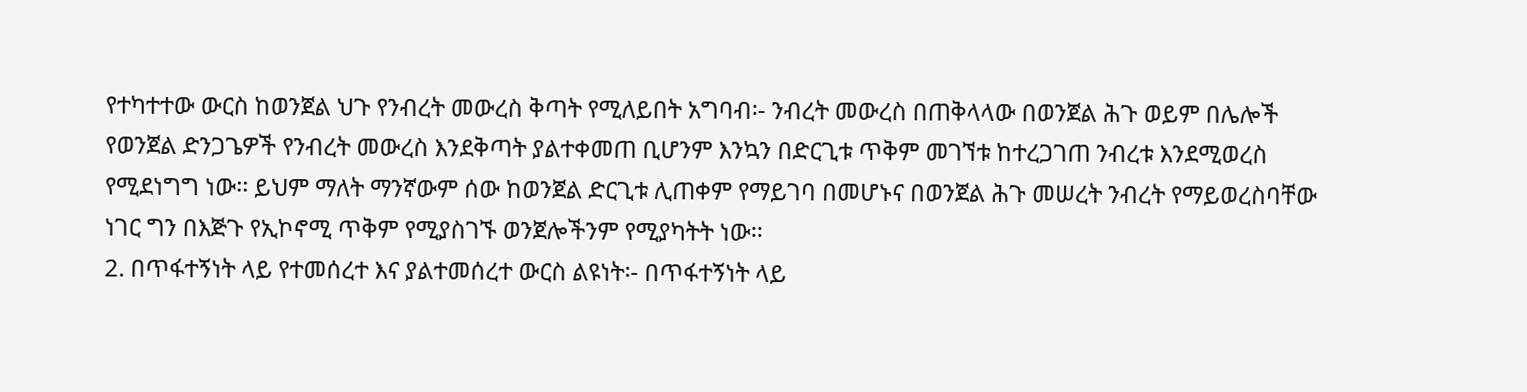የተካተተው ውርስ ከወንጀል ህጉ የንብረት መውረስ ቅጣት የሚለይበት አግባብ፡- ንብረት መውረስ በጠቅላላው በወንጀል ሕጉ ወይም በሌሎች የወንጀል ድንጋጌዎች የንብረት መውረስ እንደቅጣት ያልተቀመጠ ቢሆንም እንኳን በድርጊቱ ጥቅም መገኘቱ ከተረጋገጠ ንብረቱ እንደሚወረስ የሚደነግግ ነው፡፡ ይህም ማለት ማንኛውም ሰው ከወንጀል ድርጊቱ ሊጠቀም የማይገባ በመሆኑና በወንጀል ሕጉ መሠረት ንብረት የማይወረስባቸው ነገር ግን በእጅጉ የኢኮኖሚ ጥቅም የሚያስገኙ ወንጀሎችንም የሚያካትት ነው፡፡
2. በጥፋተኝነት ላይ የተመሰረተ እና ያልተመሰረተ ውርስ ልዩነት፡- በጥፋተኝነት ላይ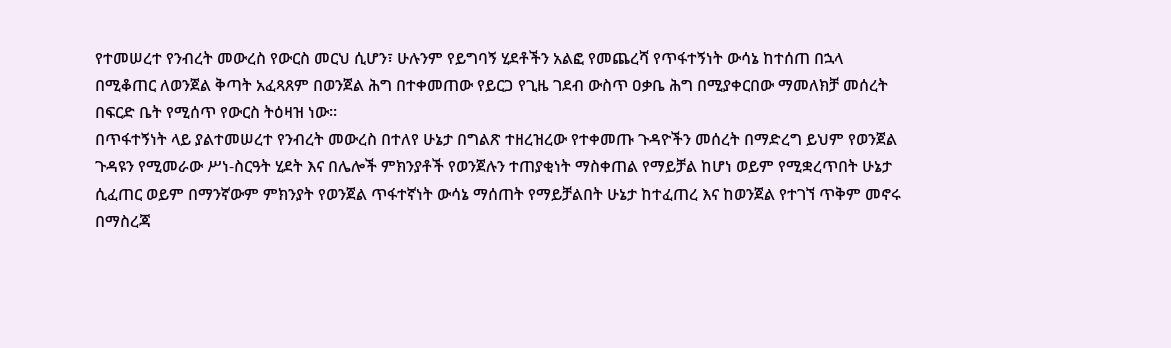የተመሠረተ የንብረት መውረስ የውርስ መርህ ሲሆን፣ ሁሉንም የይግባኝ ሂደቶችን አልፎ የመጨረሻ የጥፋተኝነት ውሳኔ ከተሰጠ በኋላ በሚቆጠር ለወንጀል ቅጣት አፈጻጸም በወንጀል ሕግ በተቀመጠው የይርጋ የጊዜ ገደብ ውስጥ ዐቃቤ ሕግ በሚያቀርበው ማመለክቻ መሰረት በፍርድ ቤት የሚሰጥ የውርስ ትዕዛዝ ነው፡፡
በጥፋተኝነት ላይ ያልተመሠረተ የንብረት መውረስ በተለየ ሁኔታ በግልጽ ተዘረዝረው የተቀመጡ ጉዳዮችን መሰረት በማድረግ ይህም የወንጀል ጉዳዩን የሚመራው ሥነ-ስርዓት ሂደት እና በሌሎች ምክንያቶች የወንጀሉን ተጠያቂነት ማስቀጠል የማይቻል ከሆነ ወይም የሚቋረጥበት ሁኔታ ሲፈጠር ወይም በማንኛውም ምክንያት የወንጀል ጥፋተኛነት ውሳኔ ማሰጠት የማይቻልበት ሁኔታ ከተፈጠረ እና ከወንጀል የተገኘ ጥቅም መኖሩ በማስረጃ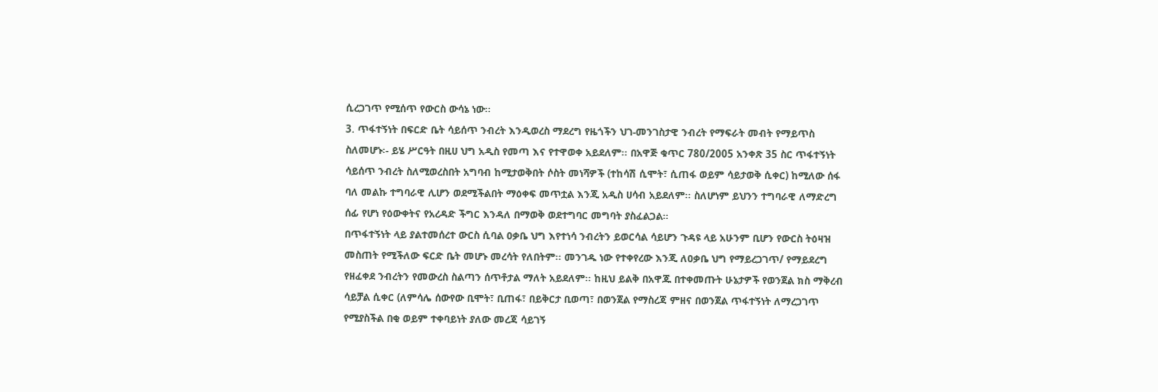ሲረጋገጥ የሚሰጥ የውርስ ውሳኔ ነው፡፡
3. ጥፋተኝነት በፍርድ ቤት ሳይሰጥ ንብረት እንዲወረስ ማደረግ የዜጎችን ህገ-መንገስታዊ ንብረት የማፍራት መብት የማይጥስ ስለመሆኑ፡- ይሄ ሥርዓት በዚሀ ህግ አዲስ የመጣ እና የተዋወቀ አይደለም፡፡ በአዋጅ ቁጥር 780/2005 አንቀጽ 35 ስር ጥፋተኝነት ሳይሰጥ ንብረት ስለሚወረስበት አግባብ ከሚታወቅበት ሶስት መነሻዎች (ተከሳሽ ሲሞት፣ ሲጠፋ ወይም ሳይታወቅ ሲቀር) ከሚለው ሰፋ ባለ መልኩ ተግባራዊ ሊሆን ወደሚችልበት ማዕቀፍ መጥቷል እንጂ አዲስ ሀሳብ አይደለም፡፡ ስለሆነም ይህንን ተግባራዊ ለማድረግ ሰፊ የሆነ የዕውቀትና የአረዳድ ችግር እንዳለ በማወቅ ወደተግባር መግባት ያስፈልጋል።
በጥፋተኝነት ላይ ያልተመሰረተ ውርስ ሲባል ዐቃቤ ህግ እየተነሳ ንብረትን ይወርሳል ሳይሆን ጉዳዩ ላይ አሁንም ቢሆን የውርስ ትዕዛዝ መስጠት የሚችለው ፍርድ ቤት መሆኑ መረሳት የለበትም፡፡ መንገዱ ነው የተቀየረው እንጂ ለዐቃቤ ህግ የማይረጋገጥ/ የማይደረግ የዘፈቀደ ንብረትን የመውረስ ስልጣን ሰጥቶታል ማለት አይደለም፡፡ ከዚህ ይልቅ በአዋጁ በተቀመጡት ሁኔታዎች የወንጀል ክስ ማቅረብ ሳይቻል ሲቀር (ለምሳሌ ሰውየው ቢሞት፣ ቢጠፋ፣ በይቅርታ ቢወጣ፣ በወንጀል የማስረጃ ምዘና በወንጀል ጥፋተኝነት ለማረጋገጥ የሚያስችል በቂ ወይም ተቀባይነት ያለው መረጃ ሳይገኝ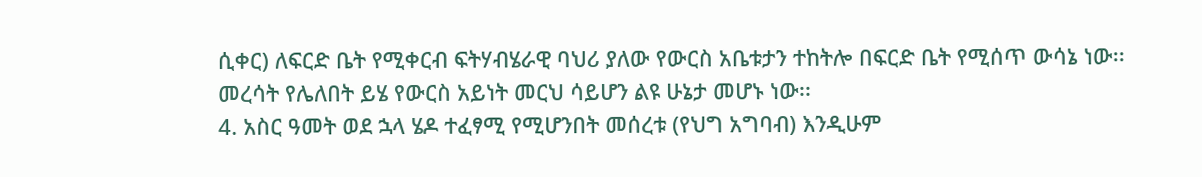ሲቀር) ለፍርድ ቤት የሚቀርብ ፍትሃብሄራዊ ባህሪ ያለው የውርስ አቤቱታን ተከትሎ በፍርድ ቤት የሚሰጥ ውሳኔ ነው፡፡ መረሳት የሌለበት ይሄ የውርስ አይነት መርህ ሳይሆን ልዩ ሁኔታ መሆኑ ነው፡፡
4. አስር ዓመት ወደ ኋላ ሄዶ ተፈፃሚ የሚሆንበት መሰረቱ (የህግ አግባብ) እንዲሁም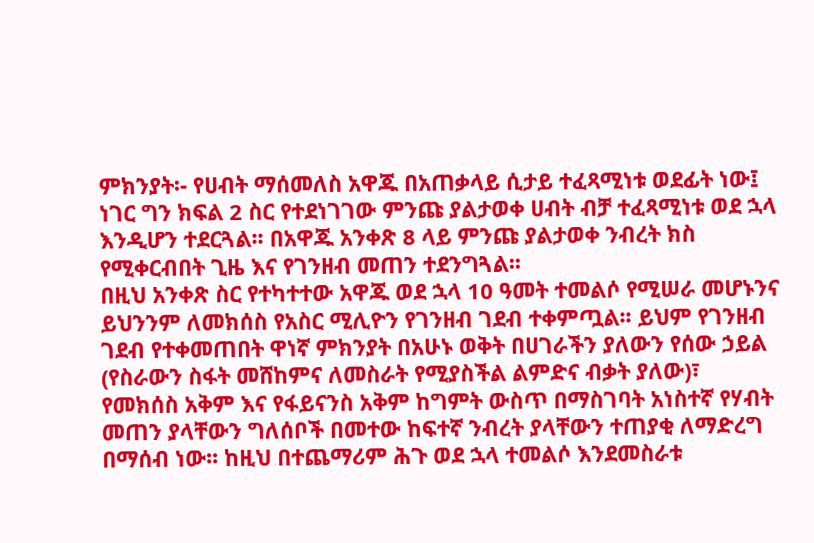ምክንያት፡- የሀብት ማሰመለስ አዋጁ በአጠቃላይ ሲታይ ተፈጻሚነቱ ወደፊት ነው፤ ነገር ግን ክፍል 2 ስር የተደነገገው ምንጩ ያልታወቀ ሀብት ብቻ ተፈጻሚነቱ ወደ ኋላ እንዲሆን ተደርጓል፡፡ በአዋጁ አንቀጽ 8 ላይ ምንጩ ያልታወቀ ንብረት ክስ የሚቀርብበት ጊዜ እና የገንዘብ መጠን ተደንግጓል፡፡
በዚህ አንቀጽ ስር የተካተተው አዋጁ ወደ ኋላ 10 ዓመት ተመልሶ የሚሠራ መሆኑንና ይህንንም ለመክሰስ የአስር ሚሊዮን የገንዘብ ገደብ ተቀምጧል፡፡ ይህም የገንዘብ ገደብ የተቀመጠበት ዋነኛ ምክንያት በአሁኑ ወቅት በሀገራችን ያለውን የሰው ኃይል (የስራውን ስፋት መሸከምና ለመስራት የሚያስችል ልምድና ብቃት ያለው)፣ የመክሰስ አቅም እና የፋይናንስ አቅም ከግምት ውስጥ በማስገባት አነስተኛ የሃብት መጠን ያላቸውን ግለሰቦች በመተው ከፍተኛ ንብረት ያላቸውን ተጠያቂ ለማድረግ በማሰብ ነው፡፡ ከዚህ በተጨማሪም ሕጉ ወደ ኋላ ተመልሶ እንደመስራቱ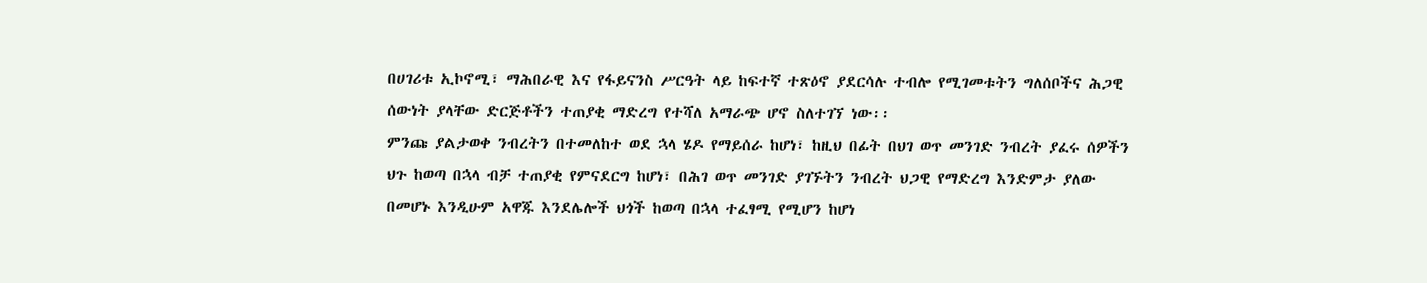በሀገሪቱ ኢኮኖሚ፣ ማሕበራዊ እና የፋይናንስ ሥርዓት ላይ ከፍተኛ ተጽዕኖ ያደርሳሉ ተብሎ የሚገመቱትን ግለሰቦችና ሕጋዊ ሰውነት ያላቸው ድርጅቶችን ተጠያቂ ማድረግ የተሻለ አማራጭ ሆኖ ስለተገኘ ነው፡፡
ምንጩ ያልታወቀ ንብረትን በተመለከተ ወደ ኋላ ሄዶ የማይሰራ ከሆነ፣ ከዚህ በፊት በህገ ወጥ መንገድ ንብረት ያፈሩ ሰዎችን ህጉ ከወጣ በኋላ ብቻ ተጠያቂ የምናደርግ ከሆነ፣ በሕገ ወጥ መንገድ ያገኙትን ንብረት ህጋዊ የማድረግ እንድምታ ያለው በመሆኑ እንዲሁም አዋጁ እንደሌሎች ህጎች ከወጣ በኋላ ተፈፃሚ የሚሆን ከሆነ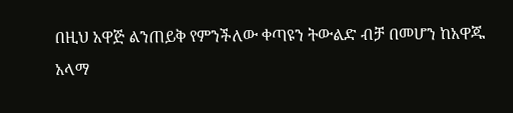በዚህ አዋጅ ልንጠይቅ የምንችለው ቀጣዩን ትውልድ ብቻ በመሆን ከአዋጁ አላማ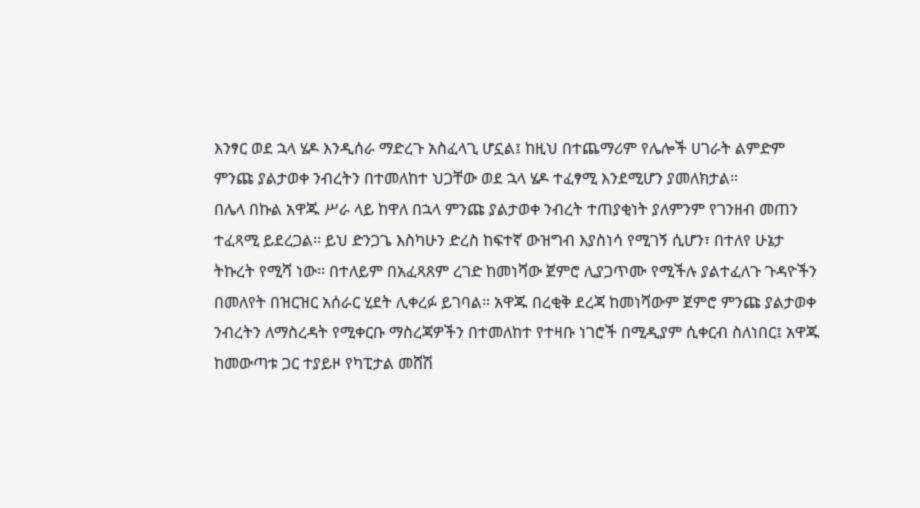እንፃር ወደ ኋላ ሄዶ እንዲሰራ ማድረጉ አስፈላጊ ሆኗል፤ ከዚህ በተጨማሪም የሌሎች ሀገራት ልምድም ምንጩ ያልታወቀ ንብረትን በተመለከተ ህጋቸው ወደ ኋላ ሄዶ ተፈፃሚ እንደሚሆን ያመለክታል።
በሌላ በኩል አዋጁ ሥራ ላይ ከዋለ በኋላ ምንጩ ያልታወቀ ንብረት ተጠያቂነት ያለምንም የገንዘብ መጠን ተፈጻሚ ይደረጋል፡፡ ይህ ድንጋጌ እስካሁን ድረስ ከፍተኛ ውዝግብ እያስነሳ የሚገኝ ሲሆን፣ በተለየ ሁኔታ ትኩረት የሚሻ ነው፡፡ በተለይም በአፈጻጸም ረገድ ከመነሻው ጀምሮ ሊያጋጥሙ የሚችሉ ያልተፈለጉ ጉዳዮችን በመለየት በዝርዝር አሰራር ሂደት ሊቀረፉ ይገባል። አዋጁ በረቂቅ ደረጃ ከመነሻውም ጀምሮ ምንጩ ያልታወቀ ንብረትን ለማስረዳት የሚቀርቡ ማስረጃዎችን በተመለከተ የተዛቡ ነገሮች በሚዲያም ሲቀርብ ስለነበር፤ አዋጁ ከመውጣቱ ጋር ተያይዞ የካፒታል መሸሽ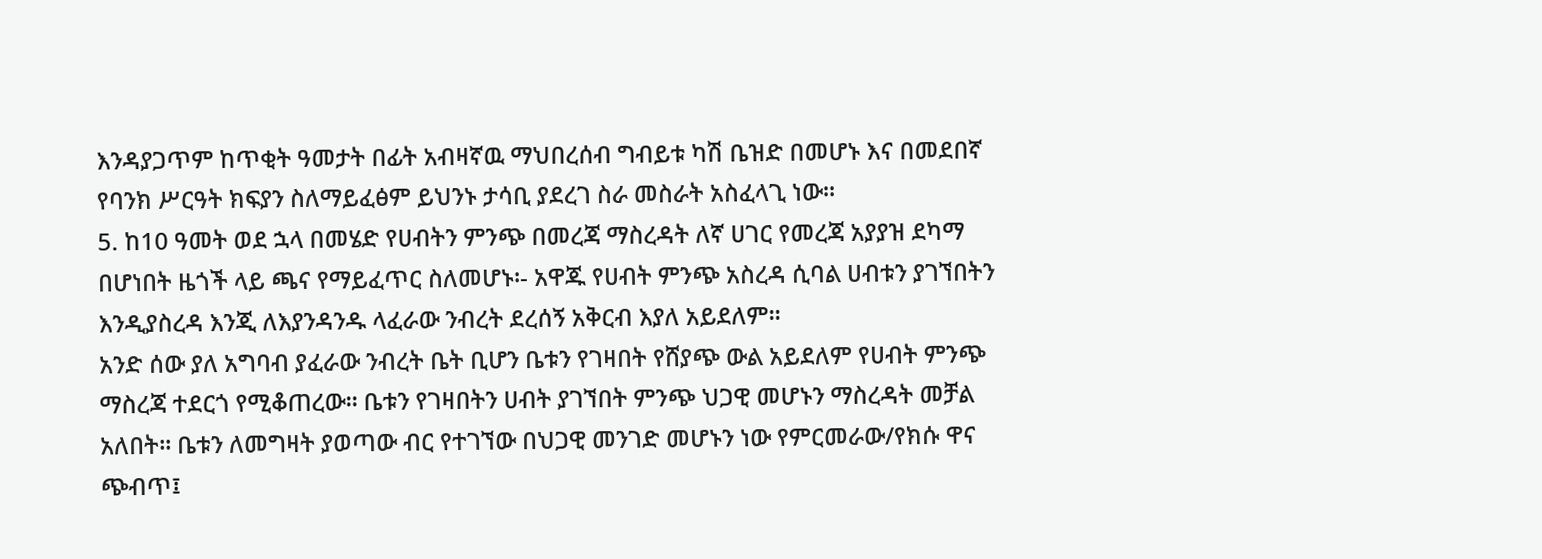እንዳያጋጥም ከጥቂት ዓመታት በፊት አብዛኛዉ ማህበረሰብ ግብይቱ ካሽ ቤዝድ በመሆኑ እና በመደበኛ የባንክ ሥርዓት ክፍያን ስለማይፈፅም ይህንኑ ታሳቢ ያደረገ ስራ መስራት አስፈላጊ ነው።
5. ከ10 ዓመት ወደ ኋላ በመሄድ የሀብትን ምንጭ በመረጃ ማስረዳት ለኛ ሀገር የመረጃ አያያዝ ደካማ በሆነበት ዜጎች ላይ ጫና የማይፈጥር ስለመሆኑ፡- አዋጁ የሀብት ምንጭ አስረዳ ሲባል ሀብቱን ያገኘበትን እንዲያስረዳ እንጂ ለእያንዳንዱ ላፈራው ንብረት ደረሰኝ አቅርብ እያለ አይደለም፡፡
አንድ ሰው ያለ አግባብ ያፈራው ንብረት ቤት ቢሆን ቤቱን የገዛበት የሸያጭ ውል አይደለም የሀብት ምንጭ ማስረጃ ተደርጎ የሚቆጠረው፡፡ ቤቱን የገዛበትን ሀብት ያገኘበት ምንጭ ህጋዊ መሆኑን ማስረዳት መቻል አለበት፡፡ ቤቱን ለመግዛት ያወጣው ብር የተገኘው በህጋዊ መንገድ መሆኑን ነው የምርመራው/የክሱ ዋና ጭብጥ፤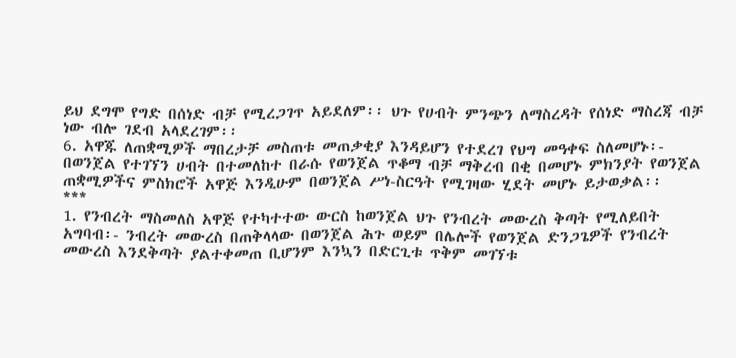ይህ ደግሞ የግድ በሰነድ ብቻ የሚረጋገጥ አይደለም፡፡ ህጉ የሀብት ምንጭን ለማስረዳት የሰነድ ማስረጃ ብቻ ነው ብሎ ገደብ አላደረገም፡፡
6. አዋጁ ለጠቋሚዎች ማበረታቻ መስጠቱ መጠቃቂያ እንዳይሆን የተደረገ የህግ መዓቀፍ ስለመሆኑ፡- በወንጀል የተገኘን ሀብት በተመለከተ በራሱ የወንጀል ጥቆማ ብቻ ማቅረብ በቂ በመሆኑ ምክንያት የወንጀል ጠቋሚዎችና ምስክሮች አዋጅ እንዲሁም በወንጀል ሥነ-ስርዓት የሚገዛው ሂደት መሆኑ ይታወቃል፡፡
***
1. የንብረት ማስመለስ አዋጅ የተካተተው ውርስ ከወንጀል ህጉ የንብረት መውረስ ቅጣት የሚለይበት አግባብ፡- ንብረት መውረስ በጠቅላላው በወንጀል ሕጉ ወይም በሌሎች የወንጀል ድንጋጌዎች የንብረት መውረስ እንደቅጣት ያልተቀመጠ ቢሆንም እንኳን በድርጊቱ ጥቅም መገኘቱ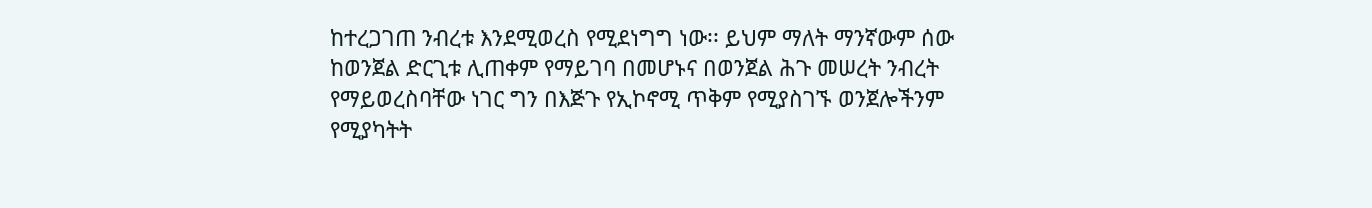ከተረጋገጠ ንብረቱ እንደሚወረስ የሚደነግግ ነው፡፡ ይህም ማለት ማንኛውም ሰው ከወንጀል ድርጊቱ ሊጠቀም የማይገባ በመሆኑና በወንጀል ሕጉ መሠረት ንብረት የማይወረስባቸው ነገር ግን በእጅጉ የኢኮኖሚ ጥቅም የሚያስገኙ ወንጀሎችንም የሚያካትት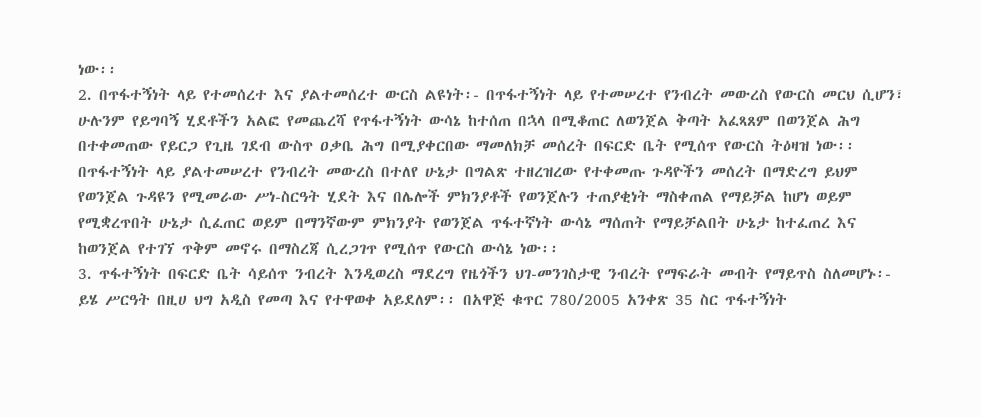ነው፡፡
2. በጥፋተኝነት ላይ የተመሰረተ እና ያልተመሰረተ ውርስ ልዩነት፡- በጥፋተኝነት ላይ የተመሠረተ የንብረት መውረስ የውርስ መርህ ሲሆን፣ ሁሉንም የይግባኝ ሂደቶችን አልፎ የመጨረሻ የጥፋተኝነት ውሳኔ ከተሰጠ በኋላ በሚቆጠር ለወንጀል ቅጣት አፈጻጸም በወንጀል ሕግ በተቀመጠው የይርጋ የጊዜ ገደብ ውስጥ ዐቃቤ ሕግ በሚያቀርበው ማመለክቻ መሰረት በፍርድ ቤት የሚሰጥ የውርስ ትዕዛዝ ነው፡፡
በጥፋተኝነት ላይ ያልተመሠረተ የንብረት መውረስ በተለየ ሁኔታ በግልጽ ተዘረዝረው የተቀመጡ ጉዳዮችን መሰረት በማድረግ ይህም የወንጀል ጉዳዩን የሚመራው ሥነ-ስርዓት ሂደት እና በሌሎች ምክንያቶች የወንጀሉን ተጠያቂነት ማስቀጠል የማይቻል ከሆነ ወይም የሚቋረጥበት ሁኔታ ሲፈጠር ወይም በማንኛውም ምክንያት የወንጀል ጥፋተኛነት ውሳኔ ማሰጠት የማይቻልበት ሁኔታ ከተፈጠረ እና ከወንጀል የተገኘ ጥቅም መኖሩ በማስረጃ ሲረጋገጥ የሚሰጥ የውርስ ውሳኔ ነው፡፡
3. ጥፋተኝነት በፍርድ ቤት ሳይሰጥ ንብረት እንዲወረስ ማደረግ የዜጎችን ህገ-መንገስታዊ ንብረት የማፍራት መብት የማይጥስ ስለመሆኑ፡- ይሄ ሥርዓት በዚሀ ህግ አዲስ የመጣ እና የተዋወቀ አይደለም፡፡ በአዋጅ ቁጥር 780/2005 አንቀጽ 35 ስር ጥፋተኝነት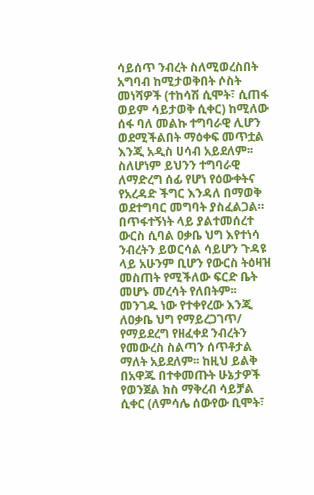ሳይሰጥ ንብረት ስለሚወረስበት አግባብ ከሚታወቅበት ሶስት መነሻዎች (ተከሳሽ ሲሞት፣ ሲጠፋ ወይም ሳይታወቅ ሲቀር) ከሚለው ሰፋ ባለ መልኩ ተግባራዊ ሊሆን ወደሚችልበት ማዕቀፍ መጥቷል እንጂ አዲስ ሀሳብ አይደለም፡፡ ስለሆነም ይህንን ተግባራዊ ለማድረግ ሰፊ የሆነ የዕውቀትና የአረዳድ ችግር እንዳለ በማወቅ ወደተግባር መግባት ያስፈልጋል።
በጥፋተኝነት ላይ ያልተመሰረተ ውርስ ሲባል ዐቃቤ ህግ እየተነሳ ንብረትን ይወርሳል ሳይሆን ጉዳዩ ላይ አሁንም ቢሆን የውርስ ትዕዛዝ መስጠት የሚችለው ፍርድ ቤት መሆኑ መረሳት የለበትም፡፡ መንገዱ ነው የተቀየረው እንጂ ለዐቃቤ ህግ የማይረጋገጥ/ የማይደረግ የዘፈቀደ ንብረትን የመውረስ ስልጣን ሰጥቶታል ማለት አይደለም፡፡ ከዚህ ይልቅ በአዋጁ በተቀመጡት ሁኔታዎች የወንጀል ክስ ማቅረብ ሳይቻል ሲቀር (ለምሳሌ ሰውየው ቢሞት፣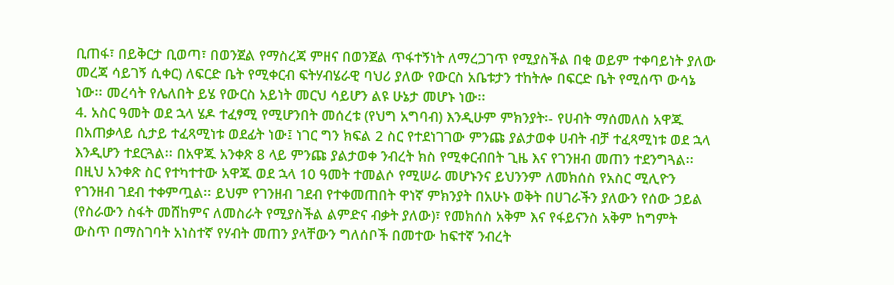ቢጠፋ፣ በይቅርታ ቢወጣ፣ በወንጀል የማስረጃ ምዘና በወንጀል ጥፋተኝነት ለማረጋገጥ የሚያስችል በቂ ወይም ተቀባይነት ያለው መረጃ ሳይገኝ ሲቀር) ለፍርድ ቤት የሚቀርብ ፍትሃብሄራዊ ባህሪ ያለው የውርስ አቤቱታን ተከትሎ በፍርድ ቤት የሚሰጥ ውሳኔ ነው፡፡ መረሳት የሌለበት ይሄ የውርስ አይነት መርህ ሳይሆን ልዩ ሁኔታ መሆኑ ነው፡፡
4. አስር ዓመት ወደ ኋላ ሄዶ ተፈፃሚ የሚሆንበት መሰረቱ (የህግ አግባብ) እንዲሁም ምክንያት፡- የሀብት ማሰመለስ አዋጁ በአጠቃላይ ሲታይ ተፈጻሚነቱ ወደፊት ነው፤ ነገር ግን ክፍል 2 ስር የተደነገገው ምንጩ ያልታወቀ ሀብት ብቻ ተፈጻሚነቱ ወደ ኋላ እንዲሆን ተደርጓል፡፡ በአዋጁ አንቀጽ 8 ላይ ምንጩ ያልታወቀ ንብረት ክስ የሚቀርብበት ጊዜ እና የገንዘብ መጠን ተደንግጓል፡፡
በዚህ አንቀጽ ስር የተካተተው አዋጁ ወደ ኋላ 10 ዓመት ተመልሶ የሚሠራ መሆኑንና ይህንንም ለመክሰስ የአስር ሚሊዮን የገንዘብ ገደብ ተቀምጧል፡፡ ይህም የገንዘብ ገደብ የተቀመጠበት ዋነኛ ምክንያት በአሁኑ ወቅት በሀገራችን ያለውን የሰው ኃይል (የስራውን ስፋት መሸከምና ለመስራት የሚያስችል ልምድና ብቃት ያለው)፣ የመክሰስ አቅም እና የፋይናንስ አቅም ከግምት ውስጥ በማስገባት አነስተኛ የሃብት መጠን ያላቸውን ግለሰቦች በመተው ከፍተኛ ንብረት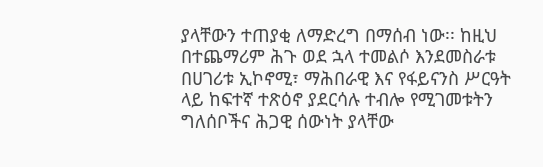ያላቸውን ተጠያቂ ለማድረግ በማሰብ ነው፡፡ ከዚህ በተጨማሪም ሕጉ ወደ ኋላ ተመልሶ እንደመስራቱ በሀገሪቱ ኢኮኖሚ፣ ማሕበራዊ እና የፋይናንስ ሥርዓት ላይ ከፍተኛ ተጽዕኖ ያደርሳሉ ተብሎ የሚገመቱትን ግለሰቦችና ሕጋዊ ሰውነት ያላቸው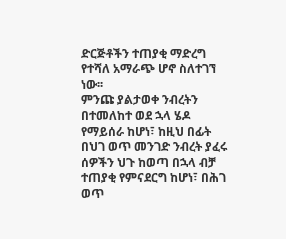ድርጅቶችን ተጠያቂ ማድረግ የተሻለ አማራጭ ሆኖ ስለተገኘ ነው፡፡
ምንጩ ያልታወቀ ንብረትን በተመለከተ ወደ ኋላ ሄዶ የማይሰራ ከሆነ፣ ከዚህ በፊት በህገ ወጥ መንገድ ንብረት ያፈሩ ሰዎችን ህጉ ከወጣ በኋላ ብቻ ተጠያቂ የምናደርግ ከሆነ፣ በሕገ ወጥ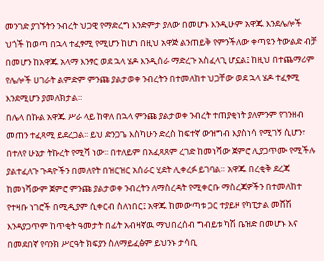መንገድ ያገኙትን ንብረት ህጋዊ የማድረግ እንድምታ ያለው በመሆኑ እንዲሁም አዋጁ እንደሌሎች ህጎች ከወጣ በኋላ ተፈፃሚ የሚሆን ከሆነ በዚህ አዋጅ ልንጠይቅ የምንችለው ቀጣዩን ትውልድ ብቻ በመሆን ከአዋጁ አላማ እንፃር ወደ ኋላ ሄዶ እንዲሰራ ማድረጉ አስፈላጊ ሆኗል፤ ከዚህ በተጨማሪም የሌሎች ሀገራት ልምድም ምንጩ ያልታወቀ ንብረትን በተመለከተ ህጋቸው ወደ ኋላ ሄዶ ተፈፃሚ እንደሚሆን ያመለክታል።
በሌላ በኩል አዋጁ ሥራ ላይ ከዋለ በኋላ ምንጩ ያልታወቀ ንብረት ተጠያቂነት ያለምንም የገንዘብ መጠን ተፈጻሚ ይደረጋል፡፡ ይህ ድንጋጌ እስካሁን ድረስ ከፍተኛ ውዝግብ እያስነሳ የሚገኝ ሲሆን፣ በተለየ ሁኔታ ትኩረት የሚሻ ነው፡፡ በተለይም በአፈጻጸም ረገድ ከመነሻው ጀምሮ ሊያጋጥሙ የሚችሉ ያልተፈለጉ ጉዳዮችን በመለየት በዝርዝር አሰራር ሂደት ሊቀረፉ ይገባል። አዋጁ በረቂቅ ደረጃ ከመነሻውም ጀምሮ ምንጩ ያልታወቀ ንብረትን ለማስረዳት የሚቀርቡ ማስረጃዎችን በተመለከተ የተዛቡ ነገሮች በሚዲያም ሲቀርብ ስለነበር፤ አዋጁ ከመውጣቱ ጋር ተያይዞ የካፒታል መሸሽ እንዳያጋጥም ከጥቂት ዓመታት በፊት አብዛኛዉ ማህበረሰብ ግብይቱ ካሽ ቤዝድ በመሆኑ እና በመደበኛ የባንክ ሥርዓት ክፍያን ስለማይፈፅም ይህንኑ ታሳቢ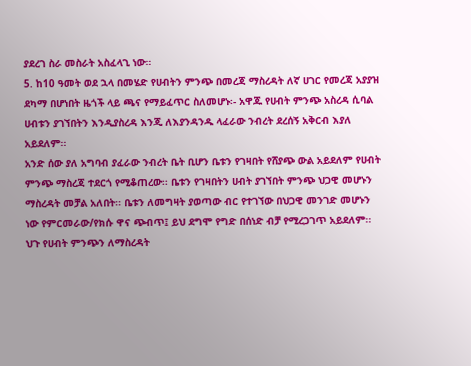ያደረገ ስራ መስራት አስፈላጊ ነው።
5. ከ10 ዓመት ወደ ኋላ በመሄድ የሀብትን ምንጭ በመረጃ ማስረዳት ለኛ ሀገር የመረጃ አያያዝ ደካማ በሆነበት ዜጎች ላይ ጫና የማይፈጥር ስለመሆኑ፡- አዋጁ የሀብት ምንጭ አስረዳ ሲባል ሀብቱን ያገኘበትን እንዲያስረዳ እንጂ ለእያንዳንዱ ላፈራው ንብረት ደረሰኝ አቅርብ እያለ አይደለም፡፡
አንድ ሰው ያለ አግባብ ያፈራው ንብረት ቤት ቢሆን ቤቱን የገዛበት የሸያጭ ውል አይደለም የሀብት ምንጭ ማስረጃ ተደርጎ የሚቆጠረው፡፡ ቤቱን የገዛበትን ሀብት ያገኘበት ምንጭ ህጋዊ መሆኑን ማስረዳት መቻል አለበት፡፡ ቤቱን ለመግዛት ያወጣው ብር የተገኘው በህጋዊ መንገድ መሆኑን ነው የምርመራው/የክሱ ዋና ጭብጥ፤ ይህ ደግሞ የግድ በሰነድ ብቻ የሚረጋገጥ አይደለም፡፡ ህጉ የሀብት ምንጭን ለማስረዳት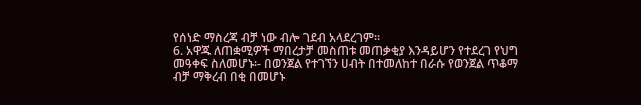የሰነድ ማስረጃ ብቻ ነው ብሎ ገደብ አላደረገም፡፡
6. አዋጁ ለጠቋሚዎች ማበረታቻ መስጠቱ መጠቃቂያ እንዳይሆን የተደረገ የህግ መዓቀፍ ስለመሆኑ፡- በወንጀል የተገኘን ሀብት በተመለከተ በራሱ የወንጀል ጥቆማ ብቻ ማቅረብ በቂ በመሆኑ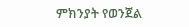ምክንያት የወንጀል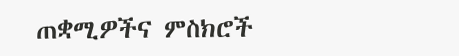ጠቋሚዎችና ምስክሮች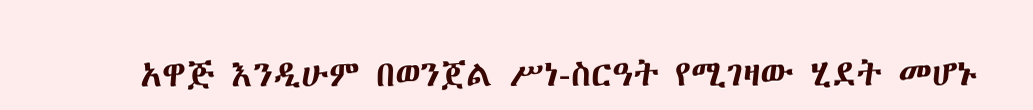አዋጅ እንዲሁም በወንጀል ሥነ-ስርዓት የሚገዛው ሂደት መሆኑ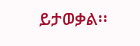ይታወቃል፡፡